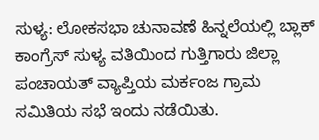ಸುಳ್ಯ: ಲೋಕಸಭಾ ಚುನಾವಣೆ ಹಿನ್ನಲೆಯಲ್ಲಿ ಬ್ಲಾಕ್ ಕಾಂಗ್ರೆಸ್ ಸುಳ್ಯ ವತಿಯಿಂದ ಗುತ್ತಿಗಾರು ಜಿಲ್ಲಾ ಪಂಚಾಯತ್ ವ್ಯಾಪ್ತಿಯ ಮರ್ಕಂಜ ಗ್ರಾಮ ಸಮಿತಿಯ ಸಭೆ ಇಂದು ನಡೆಯಿತು.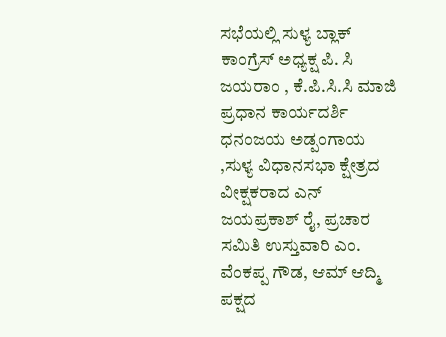ಸಭೆಯಲ್ಲಿ ಸುಳ್ಯ ಬ್ಲಾಕ್ ಕಾಂಗ್ರೆಸ್ ಅಧ್ಯಕ್ಷ ಪಿ. ಸಿ ಜಯರಾಂ , ಕೆ.ಪಿ.ಸಿ.ಸಿ ಮಾಜಿ ಪ್ರಧಾನ ಕಾರ್ಯದರ್ಶಿ ಧನಂಜಯ ಅಡ್ಪಂಗಾಯ ,ಸುಳ್ಯ ವಿಧಾನಸಭಾ ಕ್ಷೇತ್ರದ
ವೀಕ್ಷಕರಾದ ಎನ್ ಜಯಪ್ರಕಾಶ್ ರೈ, ಪ್ರಚಾರ ಸಮಿತಿ ಉಸ್ತುವಾರಿ ಎಂ. ವೆಂಕಪ್ಪ ಗೌಡ, ಆಮ್ ಆದ್ಮಿ ಪಕ್ಷದ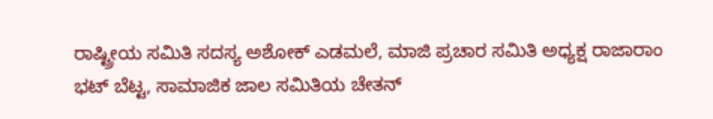ರಾಷ್ಟ್ರೀಯ ಸಮಿತಿ ಸದಸ್ಯ ಅಶೋಕ್ ಎಡಮಲೆ, ಮಾಜಿ ಪ್ರಚಾರ ಸಮಿತಿ ಅಧ್ಯಕ್ಷ ರಾಜಾರಾಂ ಭಟ್ ಬೆಟ್ಟ, ಸಾಮಾಜಿಕ ಜಾಲ ಸಮಿತಿಯ ಚೇತನ್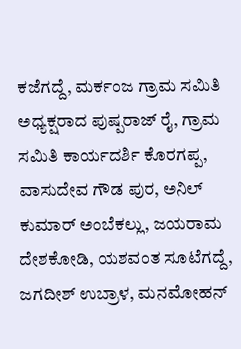ಕಜೆಗದ್ದೆ, ಮರ್ಕಂಜ ಗ್ರಾಮ ಸಮಿತಿ ಅಧ್ಯಕ್ಷರಾದ ಪುಷ್ಪರಾಜ್ ರೈ, ಗ್ರಾಮ ಸಮಿತಿ ಕಾರ್ಯದರ್ಶಿ ಕೊರಗಪ್ಪ, ವಾಸುದೇವ ಗೌಡ ಪುರ, ಅನಿಲ್ ಕುಮಾರ್ ಅಂಬೆಕಲ್ಲು, ಜಯರಾಮ ದೇಶಕೋಡಿ, ಯಶವಂತ ಸೂಟೆಗದ್ದೆ, ಜಗದೀಶ್ ಉಬ್ರಾಳ, ಮನಮೋಹನ್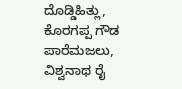ದೊಡ್ಡಿಹಿತ್ಲು, ಕೊರಗಪ್ಪ ಗೌಡ ಪಾರೆಮಜಲು, ವಿಶ್ವನಾಥ ರೈ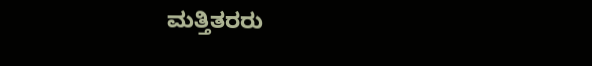ಮತ್ತಿತರರು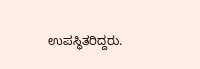ಉಪಸ್ಥಿತರಿದ್ದರು.